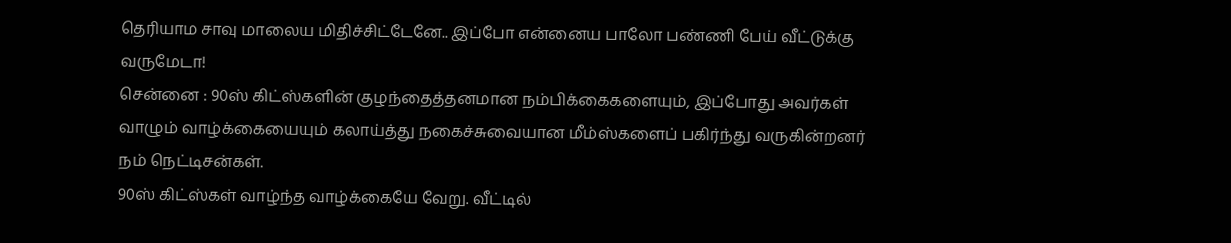தெரியாம சாவு மாலைய மிதிச்சிட்டேனே.. இப்போ என்னைய பாலோ பண்ணி பேய் வீட்டுக்கு வருமேடா!
சென்னை : 90ஸ் கிட்ஸ்களின் குழந்தைத்தனமான நம்பிக்கைகளையும், இப்போது அவர்கள் வாழும் வாழ்க்கையையும் கலாய்த்து நகைச்சுவையான மீம்ஸ்களைப் பகிர்ந்து வருகின்றனர் நம் நெட்டிசன்கள்.
90ஸ் கிட்ஸ்கள் வாழ்ந்த வாழ்க்கையே வேறு. வீட்டில்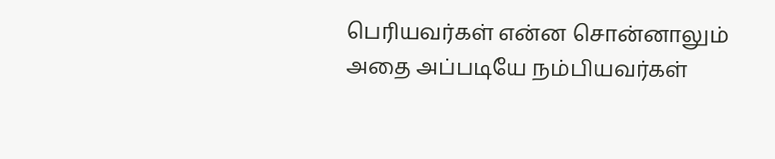பெரியவர்கள் என்ன சொன்னாலும் அதை அப்படியே நம்பியவர்கள்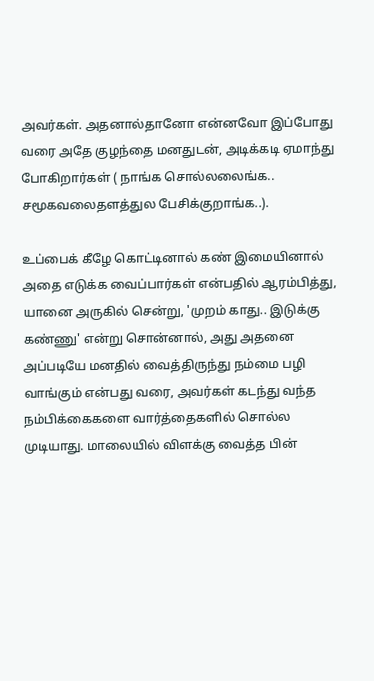அவர்கள். அதனால்தானோ என்னவோ இப்போது வரை அதே குழந்தை மனதுடன், அடிக்கடி ஏமாந்து போகிறார்கள் ( நாங்க சொல்லலைங்க.. சமூகவலைதளத்துல பேசிக்குறாங்க..).

உப்பைக் கீழே கொட்டினால் கண் இமையினால் அதை எடுக்க வைப்பார்கள் என்பதில் ஆரம்பித்து, யானை அருகில் சென்று, 'முறம் காது.. இடுக்கு கண்ணு' என்று சொன்னால், அது அதனை அப்படியே மனதில் வைத்திருந்து நம்மை பழி வாங்கும் என்பது வரை, அவர்கள் கடந்து வந்த நம்பிக்கைகளை வார்த்தைகளில் சொல்ல முடியாது. மாலையில் விளக்கு வைத்த பின்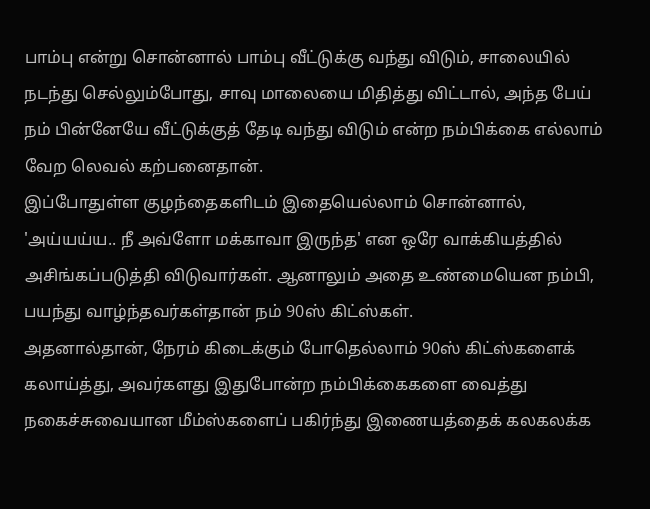பாம்பு என்று சொன்னால் பாம்பு வீட்டுக்கு வந்து விடும், சாலையில் நடந்து செல்லும்போது, சாவு மாலையை மிதித்து விட்டால், அந்த பேய் நம் பின்னேயே வீட்டுக்குத் தேடி வந்து விடும் என்ற நம்பிக்கை எல்லாம் வேற லெவல் கற்பனைதான்.
இப்போதுள்ள குழந்தைகளிடம் இதையெல்லாம் சொன்னால், 'அய்யய்ய.. நீ அவ்ளோ மக்காவா இருந்த' என ஒரே வாக்கியத்தில் அசிங்கப்படுத்தி விடுவார்கள். ஆனாலும் அதை உண்மையென நம்பி, பயந்து வாழ்ந்தவர்கள்தான் நம் 90ஸ் கிட்ஸ்கள்.
அதனால்தான், நேரம் கிடைக்கும் போதெல்லாம் 90ஸ் கிட்ஸ்களைக் கலாய்த்து, அவர்களது இதுபோன்ற நம்பிக்கைகளை வைத்து நகைச்சுவையான மீம்ஸ்களைப் பகிர்ந்து இணையத்தைக் கலகலக்க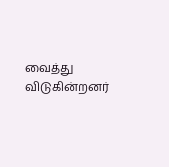வைத்து விடுகின்றனர்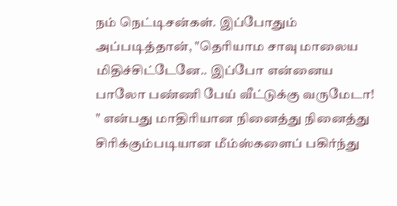நம் நெட்டிசன்கள். இப்போதும் அப்படித்தான், "தெரியாம சாவு மாலைய மிதிச்சிட்டேனே.. இப்போ என்னைய பாலோ பண்ணி பேய் வீட்டுக்கு வருமேடா! " என்பது மாதிரியான நினைத்து நினைத்து சிரிக்கும்படியான மீம்ஸ்களைப் பகிர்ந்து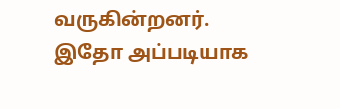வருகின்றனர்.
இதோ அப்படியாக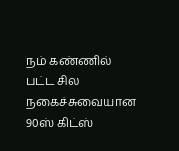நம் கண்ணில் பட்ட சில நகைச்சுவையான 90ஸ் கிட்ஸ்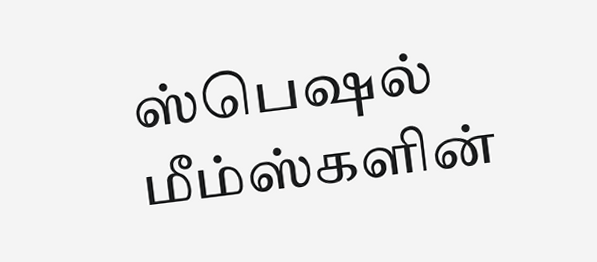ஸ்பெஷல் மீம்ஸ்களின்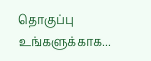தொகுப்பு உங்களுக்காக...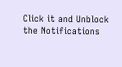Click it and Unblock the Notifications